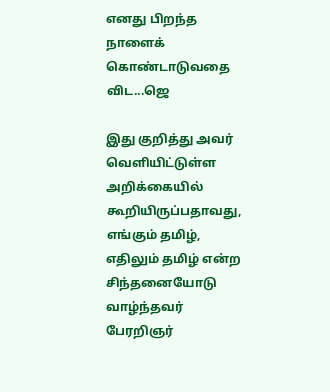எனது பிறந்த நாளைக் கொண்டாடுவதை விட...ஜெ

இது குறித்து அவர் வெளியிட்டுள்ள அறிக்கையில் கூறியிருப்பதாவது,
எங்கும் தமிழ், எதிலும் தமிழ் என்ற சிந்தனையோடு வாழ்ந்தவர் பேரறிஞர்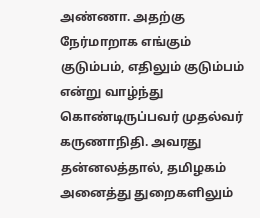அண்ணா. அதற்கு நேர்மாறாக எங்கும் குடும்பம், எதிலும் குடும்பம் என்று வாழ்ந்து கொண்டிருப்பவர் முதல்வர் கருணாநிதி. அவரது தன்னலத்தால், தமிழகம் அனைத்து துறைகளிலும்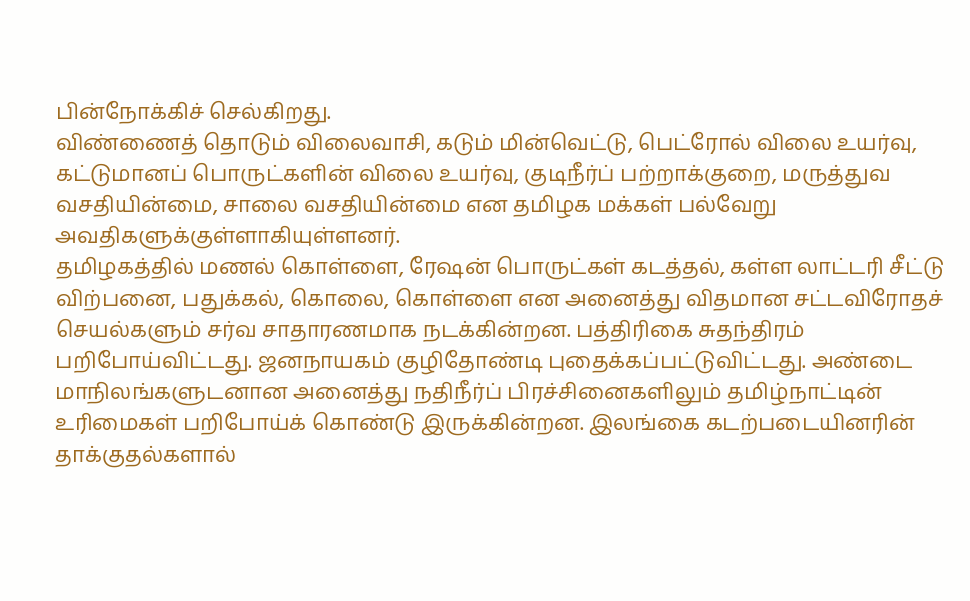பின்நோக்கிச் செல்கிறது.
விண்ணைத் தொடும் விலைவாசி, கடும் மின்வெட்டு, பெட்ரோல் விலை உயர்வு, கட்டுமானப் பொருட்களின் விலை உயர்வு, குடிநீர்ப் பற்றாக்குறை, மருத்துவ வசதியின்மை, சாலை வசதியின்மை என தமிழக மக்கள் பல்வேறு அவதிகளுக்குள்ளாகியுள்ளனர்.
தமிழகத்தில் மணல் கொள்ளை, ரேஷன் பொருட்கள் கடத்தல், கள்ள லாட்டரி சீட்டு விற்பனை, பதுக்கல், கொலை, கொள்ளை என அனைத்து விதமான சட்டவிரோதச் செயல்களும் சர்வ சாதாரணமாக நடக்கின்றன. பத்திரிகை சுதந்திரம் பறிபோய்விட்டது. ஜனநாயகம் குழிதோண்டி புதைக்கப்பட்டுவிட்டது. அண்டை மாநிலங்களுடனான அனைத்து நதிநீர்ப் பிரச்சினைகளிலும் தமிழ்நாட்டின் உரிமைகள் பறிபோய்க் கொண்டு இருக்கின்றன. இலங்கை கடற்படையினரின் தாக்குதல்களால்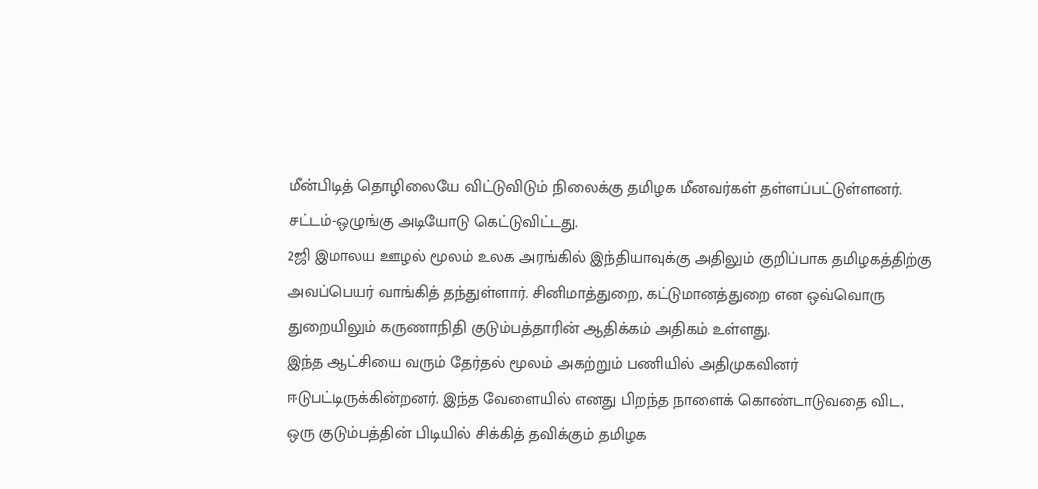மீன்பிடித் தொழிலையே விட்டுவிடும் நிலைக்கு தமிழக மீனவர்கள் தள்ளப்பட்டுள்ளனர். சட்டம்-ஒழுங்கு அடியோடு கெட்டுவிட்டது.
2ஜி இமாலய ஊழல் மூலம் உலக அரங்கில் இந்தியாவுக்கு அதிலும் குறிப்பாக தமிழகத்திற்கு அவப்பெயர் வாங்கித் தந்துள்ளார். சினிமாத்துறை, கட்டுமானத்துறை என ஒவ்வொரு துறையிலும் கருணாநிதி குடும்பத்தாரின் ஆதிக்கம் அதிகம் உள்ளது.
இந்த ஆட்சியை வரும் தேர்தல் மூலம் அகற்றும் பணியில் அதிமுகவினர் ஈடுபட்டிருக்கின்றனர். இந்த வேளையில் எனது பிறந்த நாளைக் கொண்டாடுவதை விட, ஒரு குடும்பத்தின் பிடியில் சிக்கித் தவிக்கும் தமிழக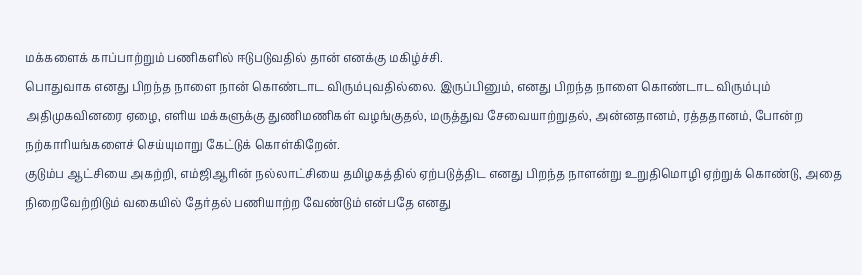மக்களைக் காப்பாற்றும் பணிகளில் ஈடுபடுவதில் தான் எனக்கு மகிழ்ச்சி.
பொதுவாக எனது பிறந்த நாளை நான் கொண்டாட விரும்புவதில்லை. இருப்பினும், எனது பிறந்த நாளை கொண்டாட விரும்பும் அதிமுகவினரை ஏழை, எளிய மக்களுக்கு துணிமணிகள் வழங்குதல், மருத்துவ சேவையாற்றுதல், அன்னதானம், ரத்ததானம், போன்ற நற்காரியங்களைச் செய்யுமாறு கேட்டுக் கொள்கிறேன்.
குடும்ப ஆட்சியை அகற்றி, எம்ஜிஆரின் நல்லாட்சியை தமிழகத்தில் ஏற்படுத்திட எனது பிறந்த நாளன்று உறுதிமொழி ஏற்றுக் கொண்டு, அதை நிறைவேற்றிடும் வகையில் தேர்தல் பணியாற்ற வேண்டும் என்பதே எனது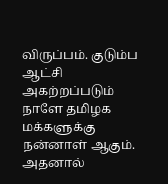விருப்பம். குடும்ப ஆட்சி அகற்றப்படும் நாளே தமிழக மக்களுக்கு நன்னாள் ஆகும். அதனால்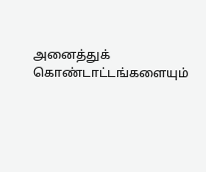அனைத்துக் கொண்டாட்டங்களையும்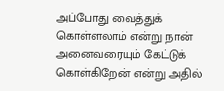அப்போது வைத்துக் கொள்ளலாம் என்று நான் அனைவரையும் கேட்டுக் கொள்கிறேன் என்று அதில்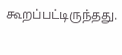கூறப்பட்டிருந்தது.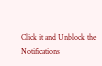Click it and Unblock the Notifications